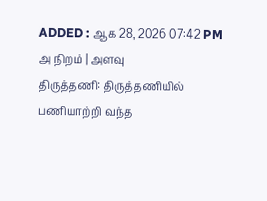ADDED : ஆக 28, 2026 07:42 PM
அ நிறம் | அளவு
திருத்தணி: திருத்தணியில் பணியாற்றி வந்த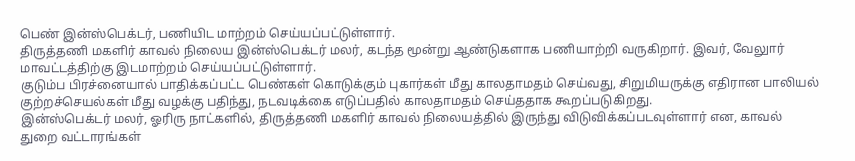பெண் இன்ஸ்பெக்டர், பணியிட மாற்றம் செய்யப்பட்டுள்ளார்.
திருத்தணி மகளிர் காவல் நிலைய இன்ஸ்பெக்டர் மலர், கடந்த மூன்று ஆண்டுகளாக பணியாற்றி வருகிறார். இவர், வேலுார் மாவட்டத்திற்கு இடமாற்றம் செய்யப்பட்டுள்ளார்.
குடும்ப பிரச்னையால் பாதிக்கப்பட்ட பெண்கள் கொடுக்கும் புகார்கள் மீது காலதாமதம் செய்வது, சிறுமியருக்கு எதிரான பாலியல் குற்றச்செயல்கள் மீது வழக்கு பதிந்து, நடவடிக்கை எடுப்பதில் காலதாமதம் செய்ததாக கூறப்படுகிறது.
இன்ஸ்பெக்டர் மலர், ஓரிரு நாட்களில், திருத்தணி மகளிர் காவல் நிலையத்தில் இருந்து விடுவிக்கப்படவுள்ளார் என, காவல் துறை வட்டாரங்கள்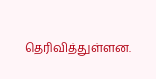தெரிவித்துள்ளன.